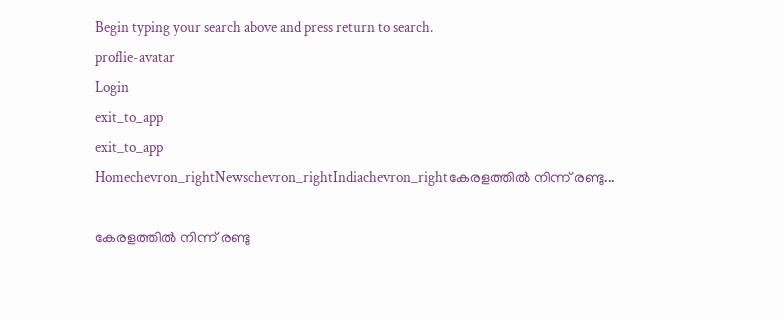Begin typing your search above and press return to search.
proflie-avatar
Login
exit_to_app
exit_to_app
Homechevron_rightNewschevron_rightIndiachevron_rightകേരളത്തിൽ നിന്ന് രണ്ടു...

കേരളത്തിൽ നിന്ന് രണ്ടു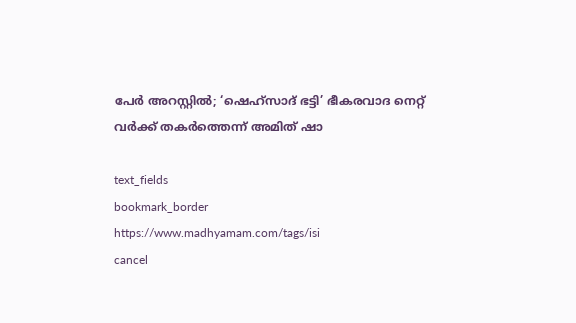പേർ അറസ്റ്റിൽ; ‘ഷെഹ്സാദ് ഭട്ടി’ ഭീകരവാദ നെറ്റ് വർക്ക് തകർത്തെന്ന് അമിത് ഷാ

text_fields
bookmark_border
https://www.madhyamam.com/tags/isi
cancel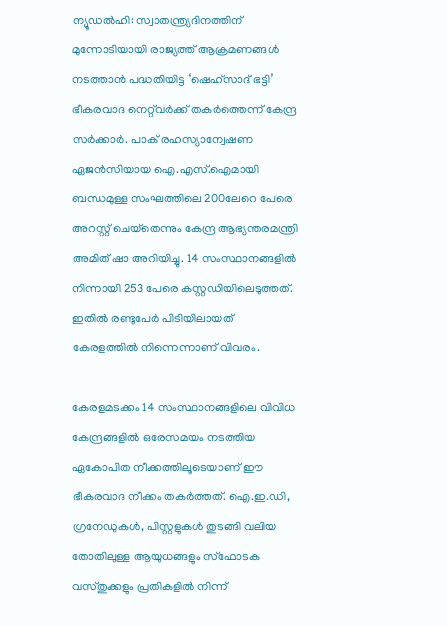ന്യൂഡൽഹി: സ്വാതന്ത്ര്യദിനത്തിന് മുന്നോടിയായി രാജ്യത്ത് ആക്രമണങ്ങൾ നടത്താൻ പദ്ധതിയിട്ട ‘ഷെഹ്‌സാദ് ഭട്ടി’ ഭീകരവാദ നെറ്റ്‍വർക്ക് തകർത്തെന്ന് കേന്ദ്ര സർക്കാർ. പാക് രഹസ്യാന്വേഷണ ഏജൻസിയായ ഐ.എസ്‌.ഐമായി ബന്ധമുള്ള സംഘത്തിലെ 200ലേറെ പേരെ അറസ്റ്റ് ചെയ്‌തെന്നും കേന്ദ്ര ആഭ്യന്തരമന്ത്രി അമിത് ഷാ അറിയിച്ചു. 14 സംസ്ഥാനങ്ങളിൽ നിന്നായി 253 പേരെ കസ്റ്റഡിയിലെടുത്തത്. ഇതിൽ രണ്ടുപേർ പിടിയിലായത് കേരളത്തിൽ നിന്നെന്നാണ് വിവരം.

കേരളമടക്കം 14 സംസ്ഥാനങ്ങളിലെ വിവിധ കേന്ദ്രങ്ങളിൽ ഒരേസമയം നടത്തിയ ഏകോപിത നീക്കത്തിലൂടെയാണ് ഈ ഭീകരവാദ നീക്കം തകർത്തത്. ഐ.ഇ.ഡി, ഗ്രനേഡുകൾ, പിസ്റ്റളുകൾ തുടങ്ങി വലിയ തോതിലുള്ള ആയുധങ്ങളും സ്ഫോടക വസ്തുക്കളും പ്രതികളിൽ നിന്ന്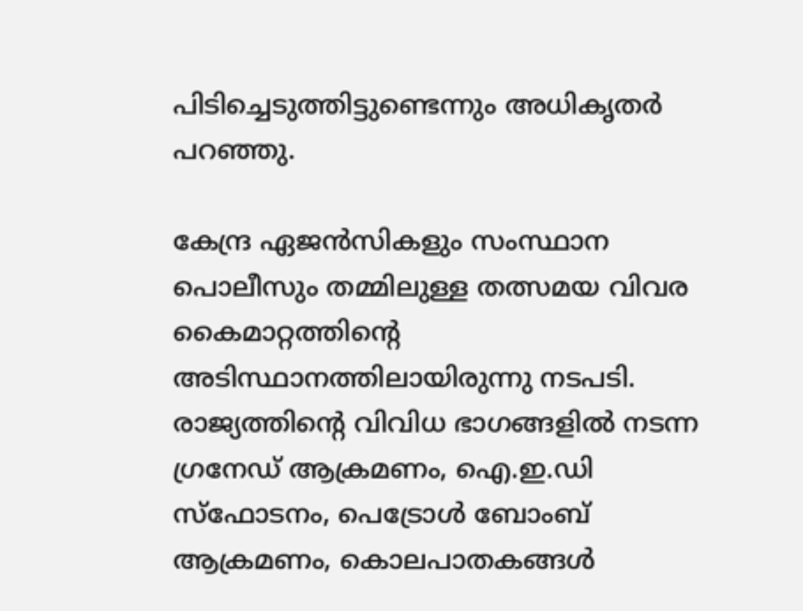പിടിച്ചെടുത്തിട്ടുണ്ടെന്നും അധികൃതർ പറഞ്ഞു.

കേന്ദ്ര ഏജൻസികളും സംസ്ഥാന പൊലീസും തമ്മിലുള്ള തത്സമയ വിവര കൈമാറ്റത്തിന്റെ അടിസ്ഥാനത്തിലായിരുന്നു നടപടി. രാജ്യത്തിന്റെ വിവിധ ഭാഗങ്ങളിൽ നടന്ന ഗ്രനേ‌ഡ് ആക്രമണം, ഐ.ഇ.ഡി സ്‌ഫോടനം, പെട്രോൾ ബോംബ് ആക്രമണം, കൊലപാതകങ്ങൾ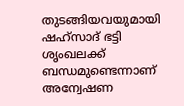തുടങ്ങിയവയുമായി ഷഹ്‌സാദ് ഭട്ടി ശൃംഖലക്ക് ബന്ധമുണ്ടെന്നാണ് അന്വേഷണ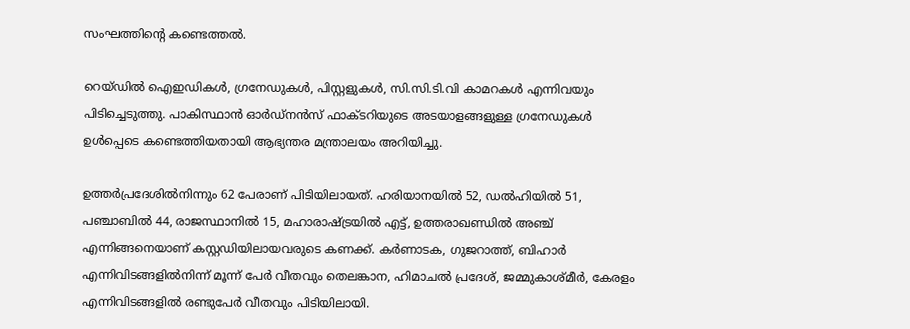സംഘത്തിന്റെ കണ്ടെത്തൽ.

റെയ്‌ഡിൽ ഐഇഡികൾ, ഗ്രനേഡുകൾ, പിസ്റ്റളുകൾ, സി.സി.ടി.വി കാമറകൾ എന്നിവയും പിടിച്ചെടുത്തു. പാകിസ്ഥാൻ ഓർഡ്‌നൻസ് ഫാക്‌ടറിയുടെ അടയാളങ്ങളുള്ള ഗ്രനേഡുകൾ ഉൾപ്പെടെ കണ്ടെത്തിയതായി ആഭ്യന്തര മന്ത്രാലയം അറിയിച്ചു.

ഉത്തർപ്രദേശിൽനിന്നും 62 പേരാണ് പിടിയിലായത്. ഹരിയാനയിൽ 52, ഡൽഹിയിൽ 51, പഞ്ചാബിൽ 44, രാജസ്ഥാനിൽ 15, മഹാരാഷ്‌ട്രയിൽ എട്ട്, ഉത്തരാഖണ്ഡിൽ അഞ്ച് എന്നിങ്ങനെയാണ് കസ്റ്റഡിയിലായവരുടെ കണക്ക്. കർണാടക, ഗുജറാത്ത്, ബിഹാർ എന്നിവിടങ്ങളിൽനിന്ന് മൂന്ന് പേർ വീതവും തെലങ്കാന, ഹിമാചൽ പ്രദേശ്, ജമ്മുകാശ്‌മീർ, കേരളം എന്നിവിടങ്ങളിൽ രണ്ടുപേർ വീതവും പിടിയിലായി.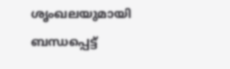ശൃംഖലയുമായി ബന്ധപ്പെട്ട്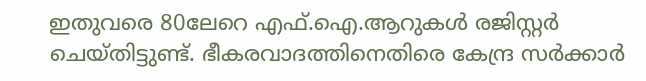ഇതുവരെ 80ലേറെ എഫ്‌.ഐ.ആറുകൾ രജിസ്റ്റർ ചെയ്‌തിട്ടുണ്ട്. ഭീകരവാദത്തിനെതിരെ കേന്ദ്ര സർക്കാർ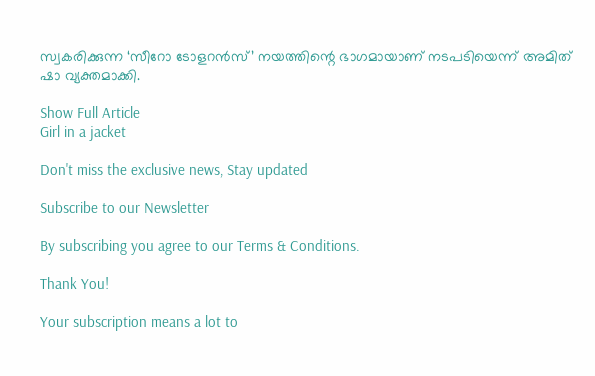സ്വകരിക്കുന്ന ‘സീറോ ടോളറൻസ്’ നയത്തിന്റെ ഭാഗമായാണ് നടപടിയെന്ന് അമിത് ഷാ വ്യക്തമാക്കി.

Show Full Article
Girl in a jacket

Don't miss the exclusive news, Stay updated

Subscribe to our Newsletter

By subscribing you agree to our Terms & Conditions.

Thank You!

Your subscription means a lot to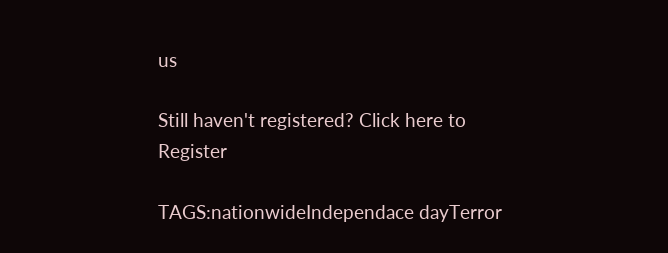us

Still haven't registered? Click here to Register

TAGS:nationwideIndependace dayTerror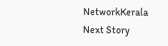NetworkKerala
Next Story